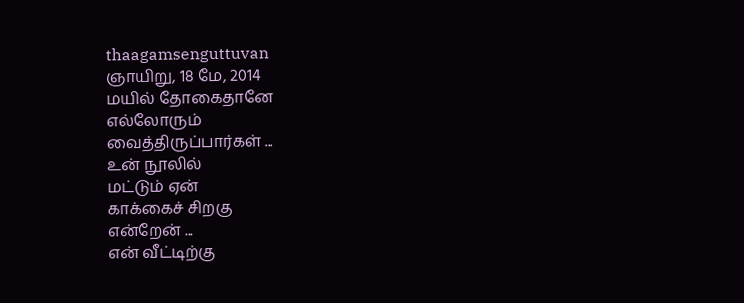thaagamsenguttuvan
ஞாயிறு, 18 மே, 2014
மயில் தோகைதானே
எல்லோரும்
வைத்திருப்பார்கள் ...
உன் நூலில்
மட்டும் ஏன்
காக்கைச் சிறகு
என்றேன் ...
என் வீட்டிற்கு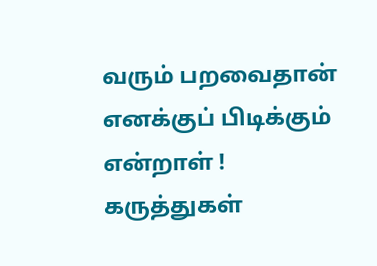வரும் பறவைதான்
எனக்குப் பிடிக்கும்
என்றாள் !
கருத்துகள்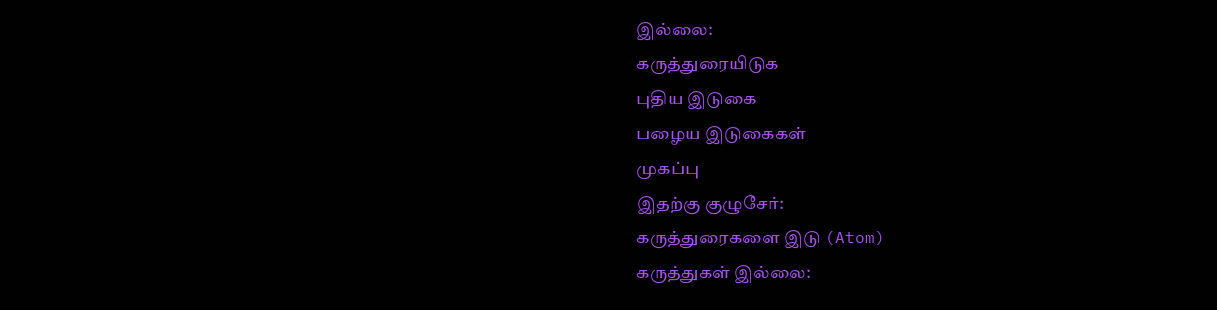இல்லை:
கருத்துரையிடுக
புதிய இடுகை
பழைய இடுகைகள்
முகப்பு
இதற்கு குழுசேர்:
கருத்துரைகளை இடு (Atom)
கருத்துகள் இல்லை: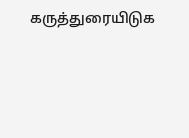கருத்துரையிடுக